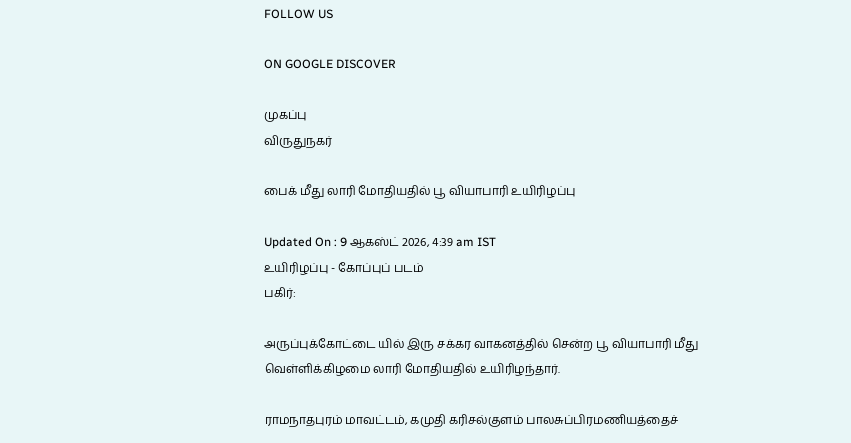FOLLOW US

ON GOOGLE DISCOVER

முகப்பு
விருதுநகர்

பைக் மீது லாரி மோதியதில் பூ வியாபாரி உயிரிழப்பு

Updated On : 9 ஆகஸ்ட் 2026, 4:39 am IST
உயிரிழப்பு - கோப்புப் படம்
பகிர்:

அருப்புக்கோட்டை யில் இரு சக்கர வாகனத்தில் சென்ற பூ வியாபாரி மீது வெள்ளிக்கிழமை லாரி மோதியதில் உயிரிழந்தார்.

ராமநாதபுரம் மாவட்டம், கமுதி கரிசல்குளம் பாலசுப்பிரமணியத்தைச்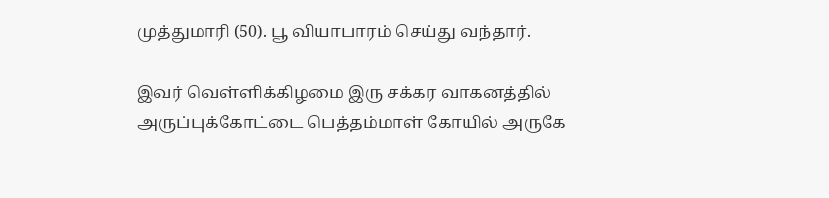முத்துமாரி (50). பூ வியாபாரம் செய்து வந்தார்.

இவர் வெள்ளிக்கிழமை இரு சக்கர வாகனத்தில் அருப்புக்கோட்டை பெத்தம்மாள் கோயில் அருகே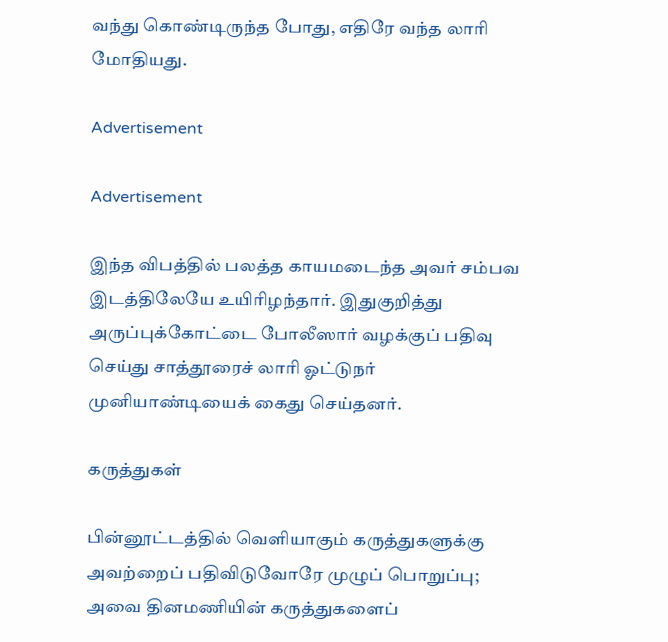வந்து கொண்டிருந்த போது, எதிரே வந்த லாரி மோதியது.

Advertisement

Advertisement

இந்த விபத்தில் பலத்த காயமடைந்த அவர் சம்பவ இடத்திலேயே உயிரிழந்தார். இதுகுறித்து அருப்புக்கோட்டை போலீஸார் வழக்குப் பதிவு செய்து சாத்தூரைச் லாரி ஓட்டுநர் முனியாண்டியைக் கைது செய்தனர்.

கருத்துகள்

பின்னூட்டத்தில் வெளியாகும் கருத்துகளுக்கு அவற்றைப் பதிவிடுவோரே முழுப் பொறுப்பு; அவை தினமணியின் கருத்துகளைப்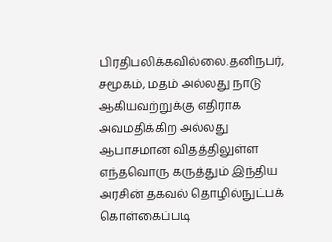பிரதிபலிக்கவில்லை.தனிநபர், சமூகம், மதம் அல்லது நாடு ஆகியவற்றுக்கு எதிராக அவமதிக்கிற அல்லது ஆபாசமான விதத்திலுள்ள எந்தவொரு கருத்தும் இந்திய அரசின் தகவல் தொழில்நுட்பக் கொள்கைப்படி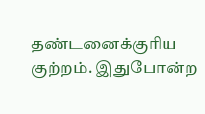தண்டனைக்குரிய குற்றம். இதுபோன்ற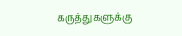கருத்துகளுக்கு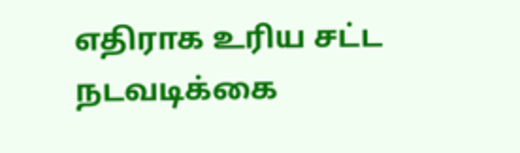எதிராக உரிய சட்ட நடவடிக்கை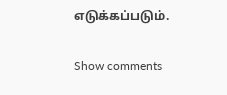எடுக்கப்படும்.

Show comments